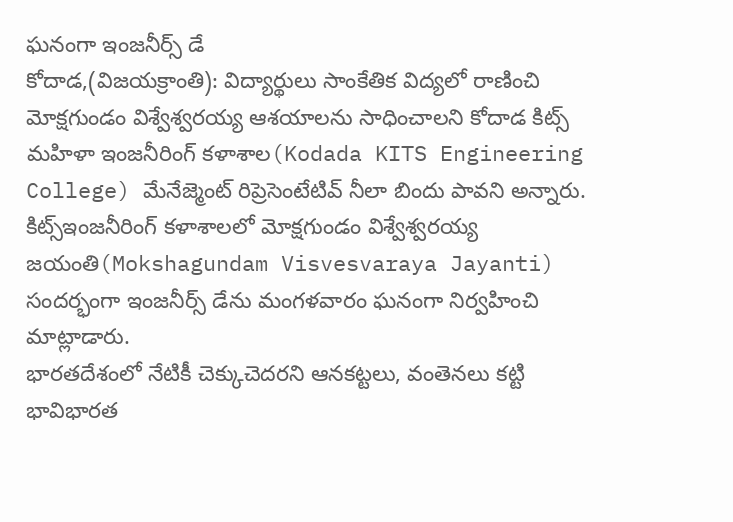ఘనంగా ఇంజనీర్స్ డే
కోదాడ,(విజయక్రాంతి): విద్యార్థులు సాంకేతిక విద్యలో రాణించి మోక్షగుండం విశ్వేశ్వరయ్య ఆశయాలను సాధించాలని కోదాడ కిట్స్ మహిళా ఇంజనీరింగ్ కళాశాల(Kodada KITS Engineering College) మేనేజ్మెంట్ రిప్రెసెంటేటివ్ నీలా బిందు పావని అన్నారు. కిట్స్ఇంజనీరింగ్ కళాశాలలో మోక్షగుండం విశ్వేశ్వరయ్య జయంతి(Mokshagundam Visvesvaraya Jayanti) సందర్భంగా ఇంజనీర్స్ డేను మంగళవారం ఘనంగా నిర్వహించి మాట్లాడారు.
భారతదేశంలో నేటికీ చెక్కుచెదరని ఆనకట్టలు, వంతెనలు కట్టి భావిభారత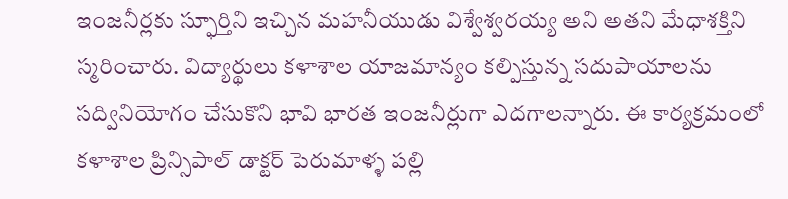ఇంజనీర్లకు స్ఫూర్తిని ఇచ్చిన మహనీయుడు విశ్వేశ్వరయ్య అని అతని మేధాశక్తిని స్మరించారు. విద్యార్థులు కళాశాల యాజమాన్యం కల్పిస్తున్న సదుపాయాలను సద్వినియోగం చేసుకొని భావి భారత ఇంజనీర్లుగా ఎదగాలన్నారు. ఈ కార్యక్రమంలో కళాశాల ప్రిన్సిపాల్ డాక్టర్ పెరుమాళ్ళ పల్లి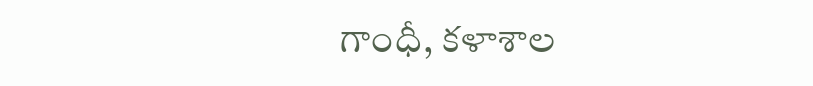గాంధీ, కళాశాల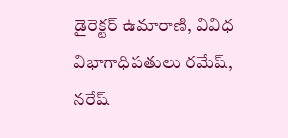డైరెక్టర్ ఉమారాణి, వివిధ విభాగాధిపతులు రమేష్, నరేష్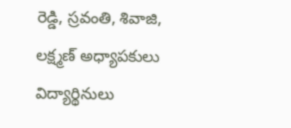రెడ్డి, స్రవంతి, శివాజి, లక్ష్మణ్ అధ్యాపకులు విద్యార్థినులు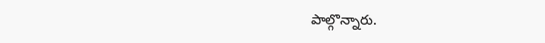పాల్గొన్నారు.